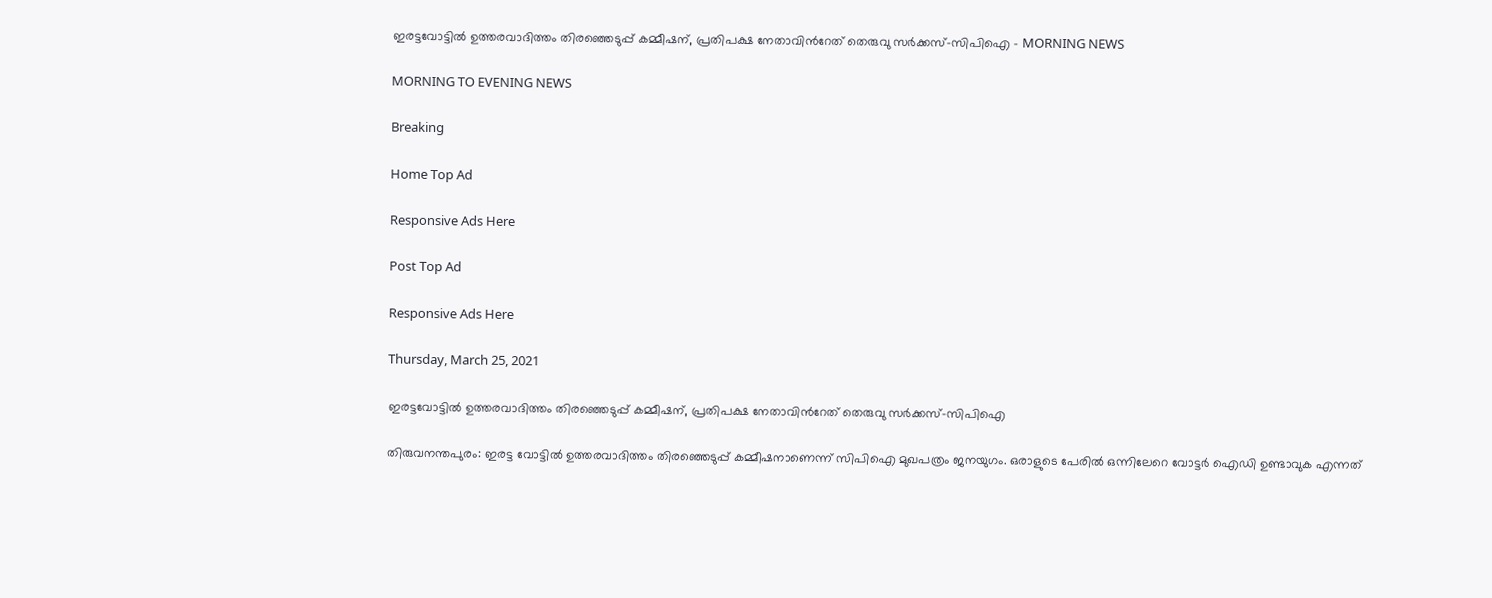ഇരട്ടവോട്ടില്‍ ഉത്തരവാദിത്തം തിരഞ്ഞെടുപ്പ് കമ്മീഷന്, പ്രതിപക്ഷ നേതാവിന്‍റേത് തെരുവു സര്‍ക്കസ്-സിപിഐ - MORNING NEWS

MORNING TO EVENING NEWS

Breaking

Home Top Ad

Responsive Ads Here

Post Top Ad

Responsive Ads Here

Thursday, March 25, 2021

ഇരട്ടവോട്ടില്‍ ഉത്തരവാദിത്തം തിരഞ്ഞെടുപ്പ് കമ്മീഷന്, പ്രതിപക്ഷ നേതാവിന്‍റേത് തെരുവു സര്‍ക്കസ്-സിപിഐ

തിരുവനന്തപുരം: ഇരട്ട വോട്ടിൽ ഉത്തരവാദിത്തം തിരഞ്ഞെടുപ്പ് കമ്മീഷനാണെന്ന് സിപിഐ മുഖപത്രം ജനയുഗം. ഒരാളുടെ പേരിൽ ഒന്നിലേറെ വോട്ടർ ഐഡി ഉണ്ടാവുക എന്നത്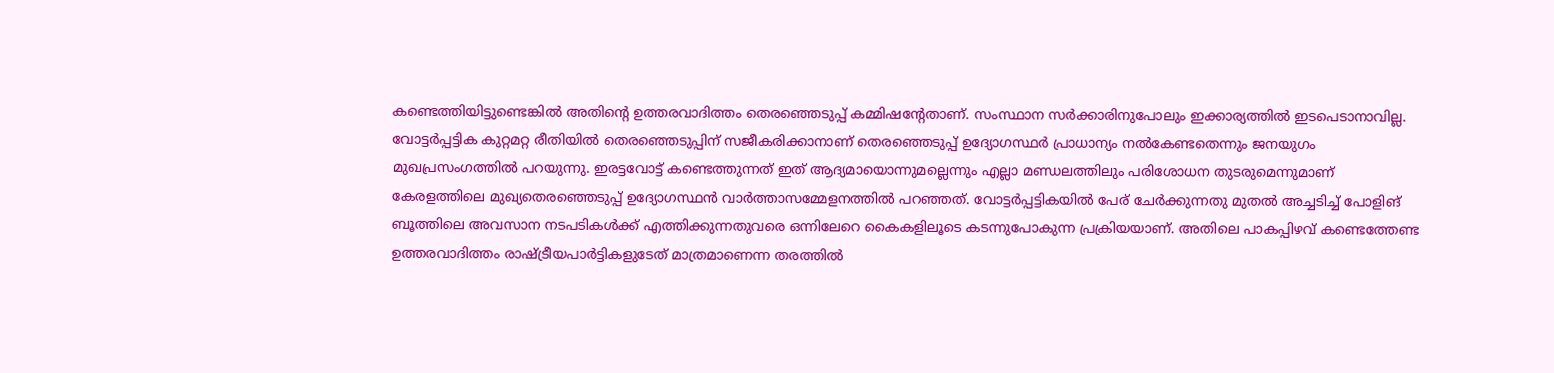കണ്ടെത്തിയിട്ടുണ്ടെങ്കിൽ അതിന്റെ ഉത്തരവാദിത്തം തെരഞ്ഞെടുപ്പ് കമ്മിഷന്റേതാണ്. സംസ്ഥാന സർക്കാരിനുപോലും ഇക്കാര്യത്തിൽ ഇടപെടാനാവില്ല. വോട്ടർപ്പട്ടിക കുറ്റമറ്റ രീതിയിൽ തെരഞ്ഞെടുപ്പിന് സജീകരിക്കാനാണ് തെരഞ്ഞെടുപ്പ് ഉദ്യോഗസ്ഥർ പ്രാധാന്യം നൽകേണ്ടതെന്നും ജനയുഗം മുഖപ്രസംഗത്തിൽ പറയുന്നു. ഇരട്ടവോട്ട് കണ്ടെത്തുന്നത് ഇത് ആദ്യമായൊന്നുമല്ലെന്നും എല്ലാ മണ്ഡലത്തിലും പരിശോധന തുടരുമെന്നുമാണ് കേരളത്തിലെ മുഖ്യതെരഞ്ഞെടുപ്പ് ഉദ്യോഗസ്ഥൻ വാർത്താസമ്മേളനത്തിൽ പറഞ്ഞത്. വോട്ടർപ്പട്ടികയിൽ പേര് ചേർക്കുന്നതു മുതൽ അച്ചടിച്ച് പോളിങ് ബൂത്തിലെ അവസാന നടപടികൾക്ക് എത്തിക്കുന്നതുവരെ ഒന്നിലേറെ കൈകളിലൂടെ കടന്നുപോകുന്ന പ്രക്രിയയാണ്. അതിലെ പാകപ്പിഴവ് കണ്ടെത്തേണ്ട ഉത്തരവാദിത്തം രാഷ്ട്രീയപാർട്ടികളുടേത് മാത്രമാണെന്ന തരത്തിൽ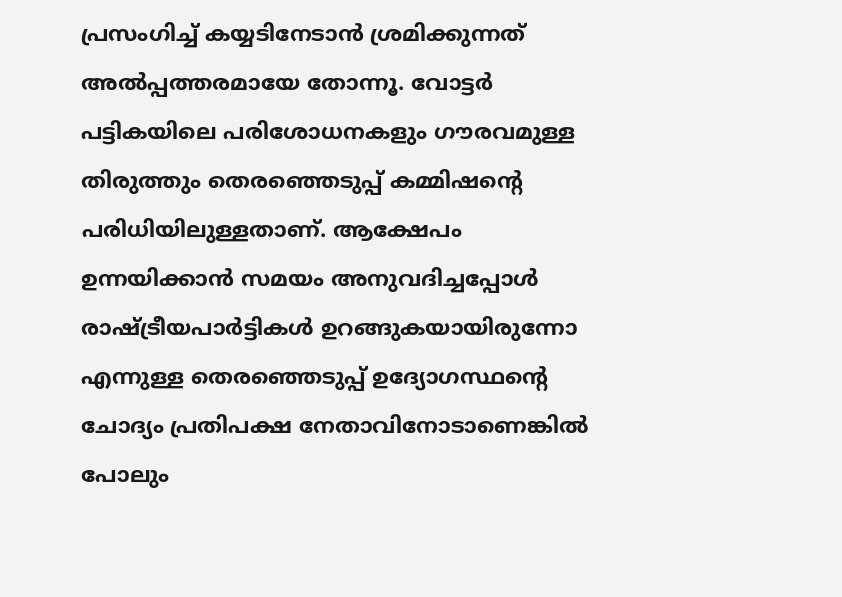പ്രസംഗിച്ച് കയ്യടിനേടാൻ ശ്രമിക്കുന്നത് അൽപ്പത്തരമായേ തോന്നൂ. വോട്ടർ പട്ടികയിലെ പരിശോധനകളും ഗൗരവമുള്ള തിരുത്തും തെരഞ്ഞെടുപ്പ് കമ്മിഷന്റെ പരിധിയിലുള്ളതാണ്. ആക്ഷേപം ഉന്നയിക്കാൻ സമയം അനുവദിച്ചപ്പോൾ രാഷ്ട്രീയപാർട്ടികൾ ഉറങ്ങുകയായിരുന്നോ എന്നുള്ള തെരഞ്ഞെടുപ്പ് ഉദ്യോഗസ്ഥന്റെ ചോദ്യം പ്രതിപക്ഷ നേതാവിനോടാണെങ്കിൽ പോലും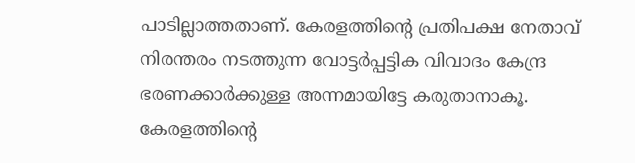പാടില്ലാത്തതാണ്. കേരളത്തിന്റെ പ്രതിപക്ഷ നേതാവ് നിരന്തരം നടത്തുന്ന വോട്ടർപ്പട്ടിക വിവാദം കേന്ദ്ര ഭരണക്കാർക്കുള്ള അന്നമായിട്ടേ കരുതാനാകൂ. കേരളത്തിന്റെ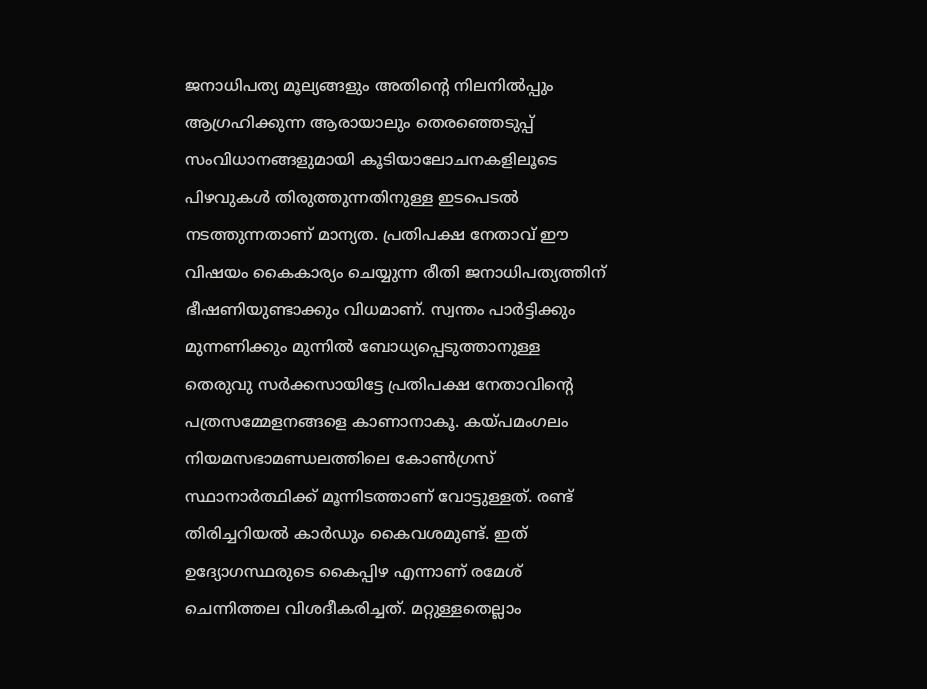ജനാധിപത്യ മൂല്യങ്ങളും അതിന്റെ നിലനിൽപ്പും ആഗ്രഹിക്കുന്ന ആരായാലും തെരഞ്ഞെടുപ്പ് സംവിധാനങ്ങളുമായി കൂടിയാലോചനകളിലൂടെ പിഴവുകൾ തിരുത്തുന്നതിനുള്ള ഇടപെടൽ നടത്തുന്നതാണ് മാന്യത. പ്രതിപക്ഷ നേതാവ് ഈ വിഷയം കൈകാര്യം ചെയ്യുന്ന രീതി ജനാധിപത്യത്തിന് ഭീഷണിയുണ്ടാക്കും വിധമാണ്. സ്വന്തം പാർട്ടിക്കും മുന്നണിക്കും മുന്നിൽ ബോധ്യപ്പെടുത്താനുള്ള തെരുവു സർക്കസായിട്ടേ പ്രതിപക്ഷ നേതാവിന്റെ പത്രസമ്മേളനങ്ങളെ കാണാനാകൂ. കയ്പമംഗലം നിയമസഭാമണ്ഡലത്തിലെ കോൺഗ്രസ് സ്ഥാനാർത്ഥിക്ക് മൂന്നിടത്താണ് വോട്ടുള്ളത്. രണ്ട് തിരിച്ചറിയൽ കാർഡും കൈവശമുണ്ട്. ഇത് ഉദ്യോഗസ്ഥരുടെ കൈപ്പിഴ എന്നാണ് രമേശ് ചെന്നിത്തല വിശദീകരിച്ചത്. മറ്റുള്ളതെല്ലാം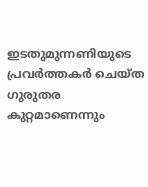ഇടതുമുന്നണിയുടെ പ്രവർത്തകർ ചെയ്ത ഗുരുതര കുറ്റമാണെന്നും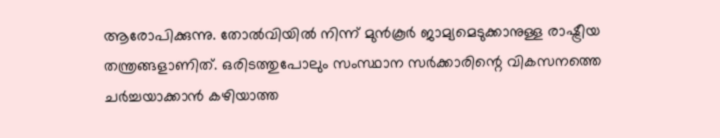ആരോപിക്കുന്നു. തോൽവിയിൽ നിന്ന് മുൻകൂർ ജാമ്യമെടുക്കാനുള്ള രാഷ്ട്രീയ തന്ത്രങ്ങളാണിത്. ഒരിടത്തുപോലും സംസ്ഥാന സർക്കാരിന്റെ വികസനത്തെ ചർച്ചയാക്കാൻ കഴിയാത്ത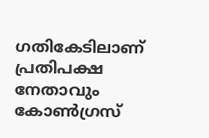ഗതികേടിലാണ് പ്രതിപക്ഷ നേതാവും കോൺഗ്രസ്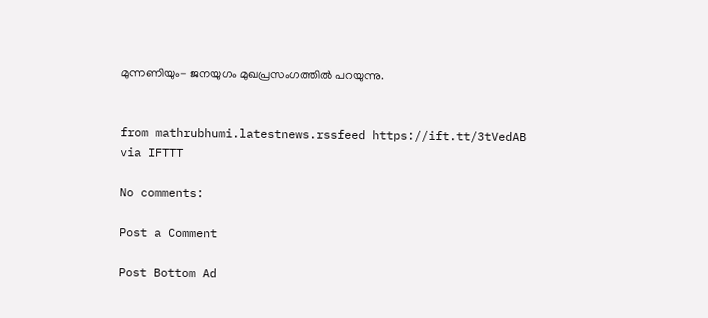മുന്നണിയും- ജനയുഗം മുഖപ്രസംഗത്തിൽ പറയുന്നു.


from mathrubhumi.latestnews.rssfeed https://ift.tt/3tVedAB
via IFTTT

No comments:

Post a Comment

Post Bottom Ad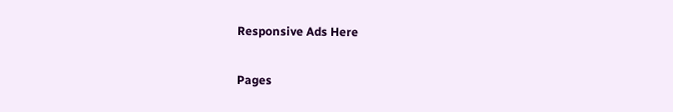Responsive Ads Here

Pages